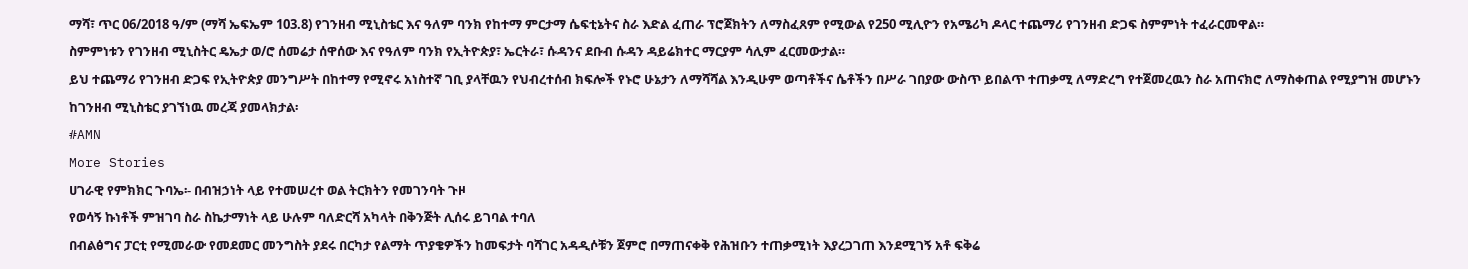ማሻ፣ ጥር 06/2018 ዓ/ም (ማሻ ኤፍኤም 103.8) የገንዘብ ሚኒስቴር እና ዓለም ባንክ የከተማ ምርታማ ሴፍቲኔትና ስራ እድል ፈጠራ ፕሮጀክትን ለማስፈጸም የሚውል የ250 ሚሊዮን የአሜሪካ ዶላር ተጨማሪ የገንዘብ ድጋፍ ስምምነት ተፈራርመዋል።
ስምምነቱን የገንዘብ ሚኒስትር ዴኤታ ወ/ሮ ሰመሬታ ሰዋሰው እና የዓለም ባንክ የኢትዮጵያ፣ ኤርትራ፣ ሱዳንና ደቡብ ሱዳን ዳይሬክተር ማርያም ሳሊም ፈርመውታል።
ይህ ተጨማሪ የገንዘብ ድጋፍ የኢትዮጵያ መንግሥት በከተማ የሚኖሩ አነስተኛ ገቢ ያላቸዉን የህብረተሰብ ክፍሎች የኑሮ ሁኔታን ለማሻሻል እንዲሁም ወጣቶችና ሴቶችን በሥራ ገበያው ውስጥ ይበልጥ ተጠቃሚ ለማድረግ የተጀመረዉን ስራ አጠናክሮ ለማስቀጠል የሚያግዝ መሆኑን ከገንዘብ ሚኒስቴር ያገኘነዉ መረጃ ያመላክታል፡
#AMN
More Stories
ሀገራዊ የምክክር ጉባኤ፡- በብዝኃነት ላይ የተመሠረተ ወል ትርክትን የመገንባት ጉዞ
የወሳኝ ኩነቶች ምዝገባ ስራ ስኬታማነት ላይ ሁሉም ባለድርሻ አካላት በቅንጅት ሊሰሩ ይገባል ተባለ
በብልፅግና ፓርቲ የሚመራው የመደመር መንግስት ያደሩ በርካታ የልማት ጥያቄዎችን ከመፍታት ባሻገር አዳዲሶቹን ጀምሮ በማጠናቀቅ የሕዝቡን ተጠቃሚነት እያረጋገጠ እንደሚገኝ አቶ ፍቅሬ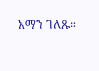አማን ገለጹ።